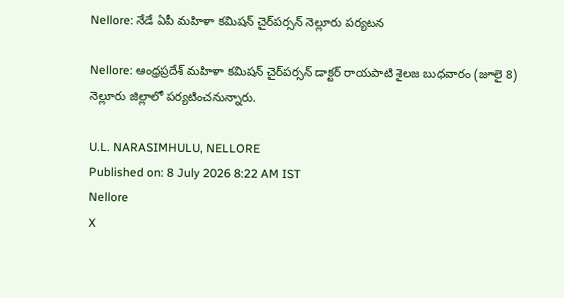Nellore: నేడే ఏపీ మహిళా కమిషన్ చైర్‌పర్సన్ నెల్లూరు పర్యటన

Nellore: ఆంధ్రప్రదేశ్ మహిళా కమిషన్ చైర్‌పర్సన్ డాక్టర్ రాయపాటి శైలజ బుధవారం (జూలై 8) నెల్లూరు జిల్లాలో పర్యటించనున్నారు.

U.L. NARASIMHULU, NELLORE
Published on: 8 July 2026 8:22 AM IST
Nellore
X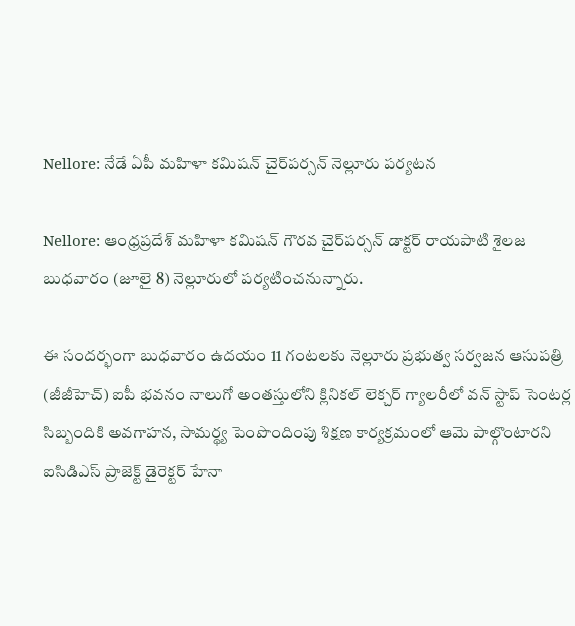Nellore: నేడే ఏపీ మహిళా కమిషన్ చైర్‌పర్సన్ నెల్లూరు పర్యటన

Nellore: ఆంధ్రప్రదేశ్ మహిళా కమిషన్ గౌరవ చైర్‌పర్సన్ డాక్టర్ రాయపాటి శైలజ బుధవారం (జూలై 8) నెల్లూరులో పర్యటించనున్నారు.

ఈ సందర్భంగా బుధవారం ఉదయం 11 గంటలకు నెల్లూరు ప్రభుత్వ సర్వజన ఆసుపత్రి (జీజీహెచ్) ఐపీ భవనం నాలుగో అంతస్తులోని క్లినికల్ లెక్చర్ గ్యాలరీలో వన్ స్టాప్ సెంటర్ల సిబ్బందికి అవగాహన, సామర్థ్య పెంపొందింపు శిక్షణ కార్యక్రమంలో ఆమె పాల్గొంటారని ఐసిడిఎస్ ప్రాజెక్ట్ డైరెక్టర్ హేనా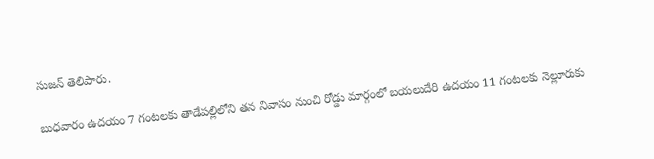సుజన్ తెలిపారు.

బుధవారం ఉదయం 7 గంటలకు తాడేపల్లిలోని తన నివాసం నుంచి రోడ్డు మార్గంలో బయలుదేరి ఉదయం 11 గంటలకు నెల్లూరుకు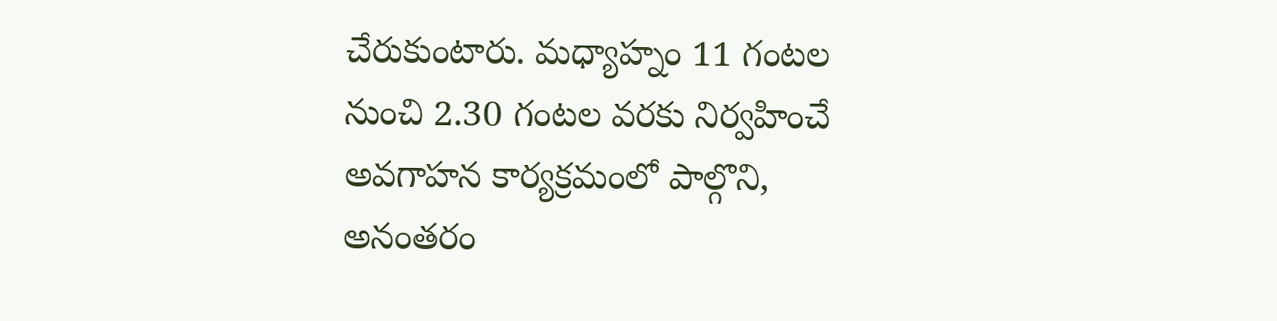చేరుకుంటారు. మధ్యాహ్నం 11 గంటల నుంచి 2.30 గంటల వరకు నిర్వహించే అవగాహన కార్యక్రమంలో పాల్గొని, అనంతరం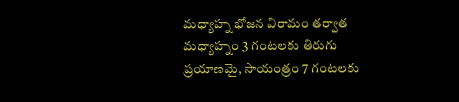మధ్యాహ్న భోజన విరామం తర్వాత మధ్యాహ్నం 3 గంటలకు తిరుగు ప్రయాణమై, సాయంత్రం 7 గంటలకు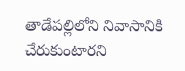తాడేపల్లిలోని నివాసానికి చేరుకుంటారని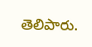తెలిపారు.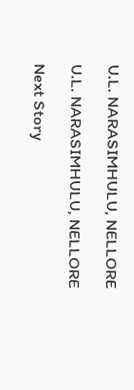U.L. NARASIMHULU, NELLORE

U.L. NARASIMHULU, NELLORE

Next Story